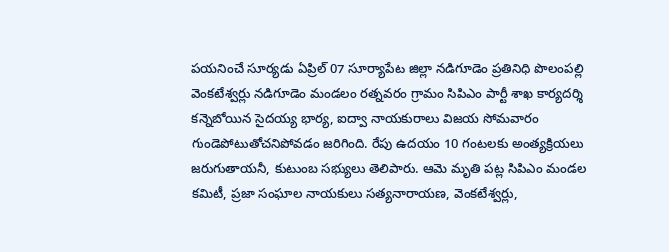పయనించే సూర్యడు ఏప్రిల్ 07 సూర్యాపేట జిల్లా నడిగూడెం ప్రతినిధి పొలంపల్లి వెంకటేశ్వర్లు నడిగూడెం మండలం రత్నవరం గ్రామం సిపిఎం పార్టీ శాఖ కార్యదర్శి కన్నెబోయిన సైదయ్య భార్య, ఐద్వా నాయకురాలు విజయ సోమవారం గుండెపోటుతోచనిపోవడం జరిగింది. రేపు ఉదయం 10 గంటలకు అంత్యక్రియలు జరుగుతాయనీ, కుటుంబ సభ్యులు తెలిపారు. ఆమె మృతి పట్ల సిపిఎం మండల కమిటీ, ప్రజా సంఘాల నాయకులు సత్యనారాయణ, వెంకటేశ్వర్లు,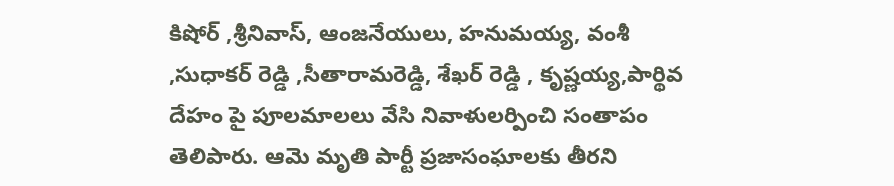కిషోర్ ,శ్రీనివాస్, ఆంజనేయులు, హనుమయ్య, వంశీ ,సుధాకర్ రెడ్డి ,సీతారామరెడ్డి, శేఖర్ రెడ్డి , కృష్ణయ్య,పార్థివ దేహం పై పూలమాలలు వేసి నివాళులర్పించి సంతాపం తెలిపారు. ఆమె మృతి పార్టీ ప్రజాసంఘాలకు తీరని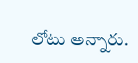లోటు అన్నారు.